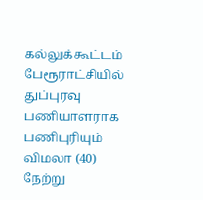கல்லுக்கூட்டம் பேரூராட்சியில் துப்புரவு பணியாளராக பணிபுரியும் விமலா (40) நேற்று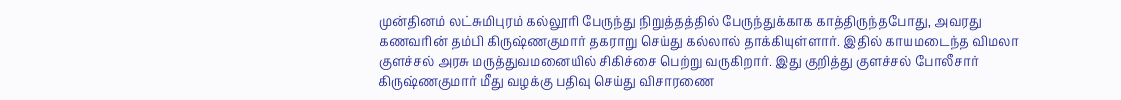முன்தினம் லட்சுமிபுரம் கல்லூரி பேருந்து நிறுத்தத்தில் பேருந்துக்காக காத்திருந்தபோது, அவரது கணவரின் தம்பி கிருஷ்ணகுமார் தகராறு செய்து கல்லால் தாக்கியுள்ளார். இதில் காயமடைந்த விமலா குளச்சல் அரசு மருத்துவமனையில் சிகிச்சை பெற்று வருகிறார். இது குறித்து குளச்சல் போலீசார் கிருஷ்ணகுமார் மீது வழக்கு பதிவு செய்து விசாரணை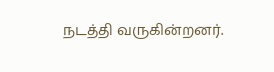நடத்தி வருகின்றனர்.